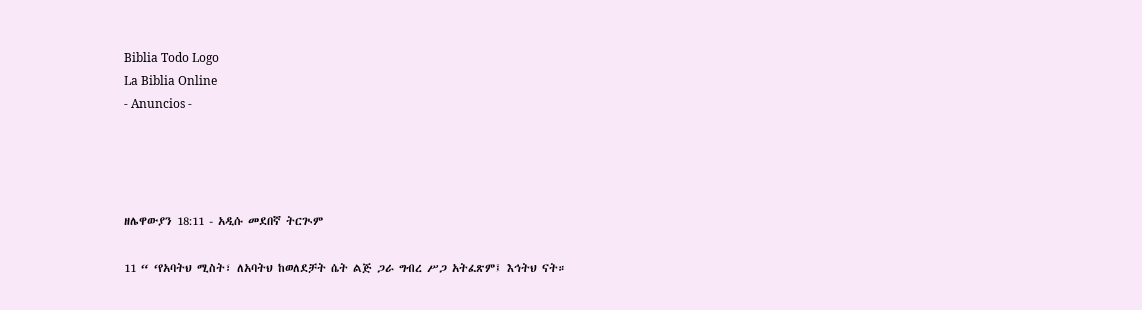Biblia Todo Logo
La Biblia Online
- Anuncios -




ዘሌዋውያን 18:11 - አዲሱ መደበኛ ትርጒም

11 “ ‘የአባትህ ሚስት፣ ለአባትህ ከወለደቻት ሴት ልጅ ጋራ ግብረ ሥጋ አትፈጽም፤ እኅትህ ናት።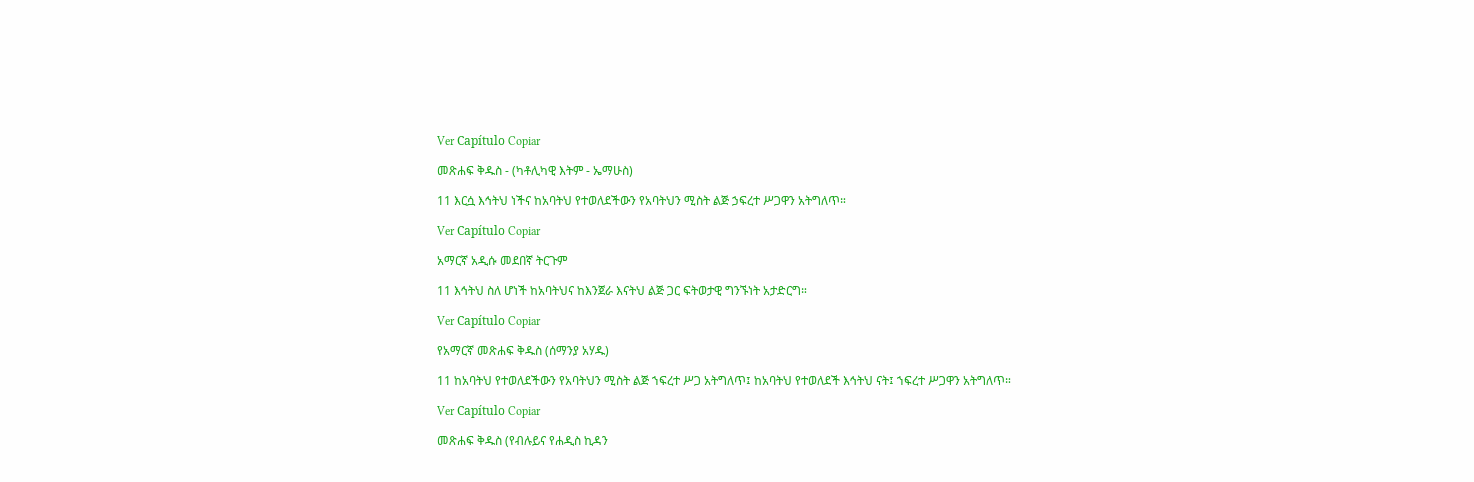Ver Capítulo Copiar

መጽሐፍ ቅዱስ - (ካቶሊካዊ እትም - ኤማሁስ)

11 እርሷ እኅትህ ነችና ከአባትህ የተወለደችውን የአባትህን ሚስት ልጅ ኃፍረተ ሥጋዋን አትግለጥ።

Ver Capítulo Copiar

አማርኛ አዲሱ መደበኛ ትርጉም

11 እኅትህ ስለ ሆነች ከአባትህና ከእንጀራ እናትህ ልጅ ጋር ፍትወታዊ ግንኙነት አታድርግ።

Ver Capítulo Copiar

የአማርኛ መጽሐፍ ቅዱስ (ሰማንያ አሃዱ)

11 ከአባትህ የተወለደችውን የአባትህን ሚስት ልጅ ኀፍረተ ሥጋ አትግለጥ፤ ከአባትህ የተወለደች እኅትህ ናት፤ ኀፍረተ ሥጋዋን አትግለጥ።

Ver Capítulo Copiar

መጽሐፍ ቅዱስ (የብሉይና የሐዲስ ኪዳን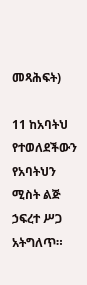መጻሕፍት)

11 ከአባትህ የተወለደችውን የአባትህን ሚስት ልጅ ኃፍረተ ሥጋ አትግለጥ።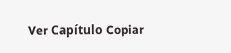Ver Capítulo Copiar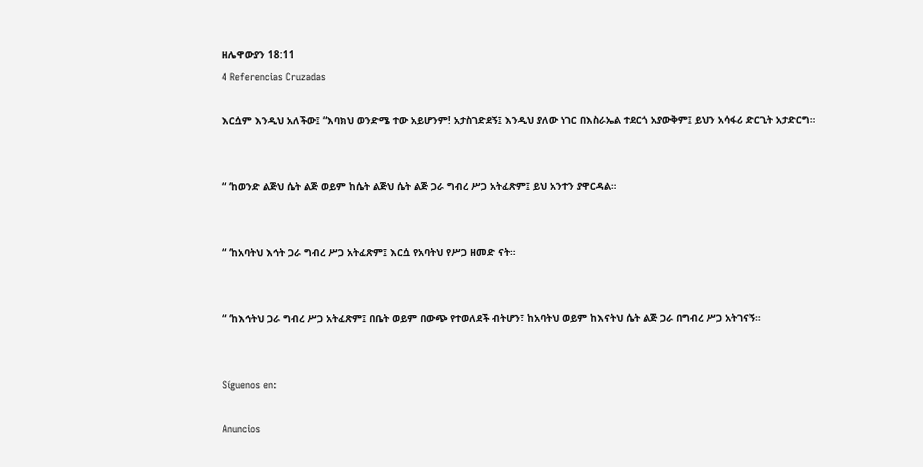ዘሌዋውያን 18:11
4 Referencias Cruzadas

እርሷም እንዲህ አለችው፤ “እባክህ ወንድሜ ተው አይሆንም! አታስገድደኝ፤ እንዲህ ያለው ነገር በእስራኤል ተደርጎ አያውቅም፤ ይህን አሳፋሪ ድርጊት አታድርግ።


“ ‘ከወንድ ልጅህ ሴት ልጅ ወይም ከሴት ልጅህ ሴት ልጅ ጋራ ግብረ ሥጋ አትፈጽም፤ ይህ አንተን ያዋርዳል።


“ ‘ከአባትህ እኅት ጋራ ግብረ ሥጋ አትፈጽም፤ እርሷ የአባትህ የሥጋ ዘመድ ናት።


“ ‘ከእኅትህ ጋራ ግብረ ሥጋ አትፈጽም፤ በቤት ወይም በውጭ የተወለደች ብትሆን፣ ከአባትህ ወይም ከእናትህ ሴት ልጅ ጋራ በግብረ ሥጋ አትገናኝ።


Síguenos en:

Anuncios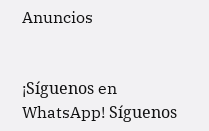Anuncios


¡Síguenos en WhatsApp! Síguenos